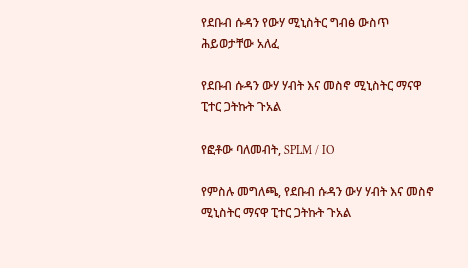የደቡብ ሱዳን የውሃ ሚኒስትር ግብፅ ውስጥ ሕይወታቸው አለፈ

የደቡብ ሱዳን ውሃ ሃብት እና መስኖ ሚኒስትር ማናዋ ፒተር ጋትኩት ጉአል

የፎቶው ባለመብት, SPLM / IO

የምስሉ መግለጫ, የደቡብ ሱዳን ውሃ ሃብት እና መስኖ ሚኒስትር ማናዋ ፒተር ጋትኩት ጉአል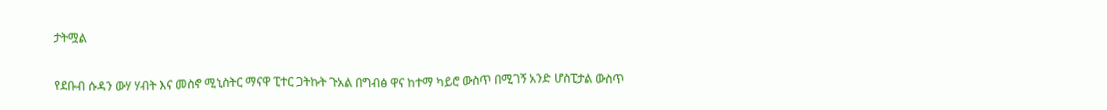ታትሟል

የደቡብ ሱዳን ውሃ ሃብት እና መስኖ ሚኒስትር ማናዋ ፒተር ጋትኩት ጉአል በግብፅ ዋና ከተማ ካይሮ ውስጥ በሚገኝ አንድ ሆስፒታል ውስጥ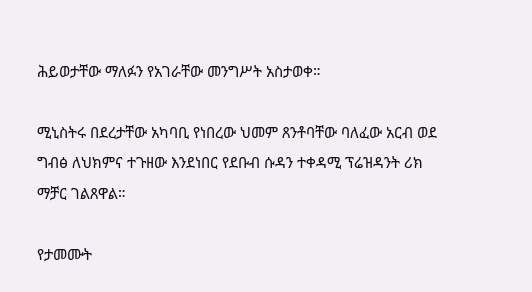ሕይወታቸው ማለፉን የአገራቸው መንግሥት አስታወቀ።

ሚኒስትሩ በደረታቸው አካባቢ የነበረው ህመም ጸንቶባቸው ባለፈው አርብ ወደ ግብፅ ለህክምና ተጉዘው እንደነበር የደቡብ ሱዳን ተቀዳሚ ፕሬዝዳንት ሪክ ማቻር ገልጸዋል።

የታመሙት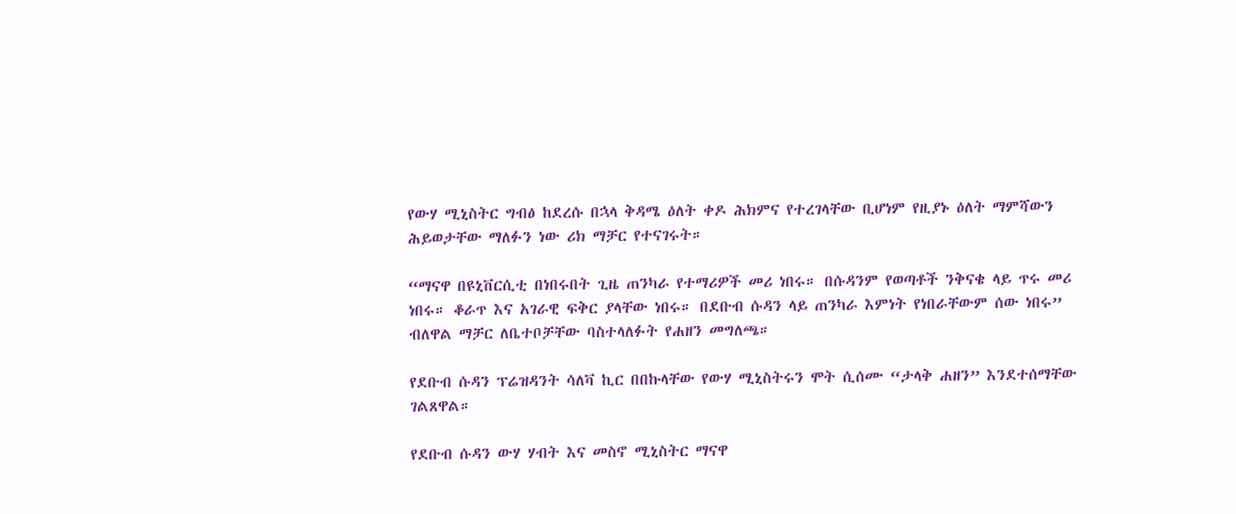የውሃ ሚኒስትር ግብፅ ከደረሱ በኋላ ቅዳሜ ዕለት ቀዶ ሕክምና የተረገላቸው ቢሆነም የዚያኑ ዕለት ማምሻውን ሕይወታቸው ማለፉን ነው ሪክ ማቻር የተናገሩት።

“ማናዋ በዩኒቨርሲቲ በነበሩበት ጊዜ ጠንካራ የተማሪዎች መሪ ነበሩ። በሱዳንም የወጣቶች ንቅናቄ ላይ ጥሩ መሪ ነበሩ። ቆራጥ እና አገራዊ ፍቅር ያላቸው ነበሩ። በደቡብ ሱዳን ላይ ጠንካራ እምነት የነበራቸውም ሰው ነበሩ” ብለዋል ማቻር ለቤተቦቻቸው ባስተላለፉት የሐዘን መግለጫ።

የደቡብ ሱዳን ፕሬዝዳንት ሳለቫ ኪር በበኩላቸው የውሃ ሚኒስትሩን ሞት ሲሰሙ “ታላቅ ሐዘን” እንደተሰማቸው ገልጸዋል።

የደቡብ ሱዳን ውሃ ሃብት እና መስኖ ሚኒስትር ማናዋ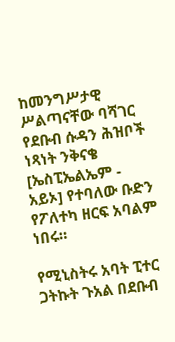ከመንግሥታዊ ሥልጣናቸው ባሻገር የደቡብ ሱዳን ሕዝቦች ነጻነት ንቅናቄ [ኤስፒኤልኤም - አይኦ] የተባለው ቡድን የፖለተካ ዘርፍ አባልም ነበሩ።

የሚኒስትሩ አባት ፒተር ጋትኩት ጉአል በደቡብ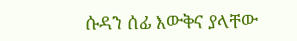ሱዳን ሰፊ እውቅና ያላቸው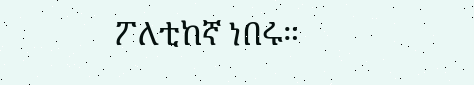ፖለቲከኛ ነበሩ።